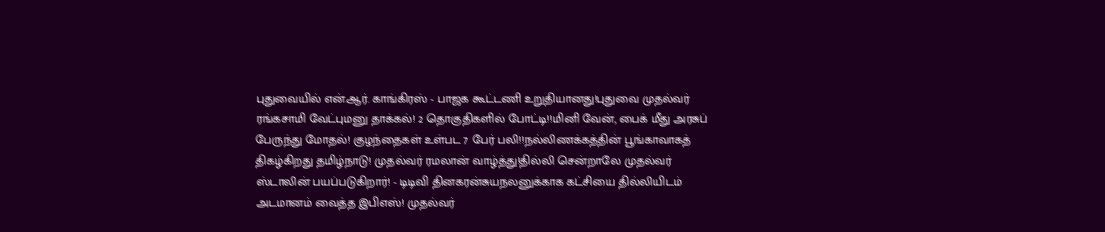புதுவையில் என்.ஆர். காங்கிரஸ் - பாஜக கூட்டணி உறுதியானது!புதுவை முதல்வர் ரங்கசாமி வேட்புமனு தாக்கல்! 2 தொகுதிகளில் போட்டி!!மினி வேன், பைக் மீது அரசுப் பேருந்து மோதல்! குழந்தைகள் உள்பட 7 பேர் பலி!!நல்லிணக்கத்தின் பூங்காவாகத் திகழ்கிறது தமிழ்நாடு! முதல்வர் ரமலான் வாழ்த்து!தில்லி சென்றாலே முதல்வர் ஸ்டாலின் பயப்படுகிறார்! - டிடிவி தினகரன்சுயநலனுக்காக கட்சியை தில்லியிடம் அடமானம் வைத்த இபிஎஸ்! முதல்வர்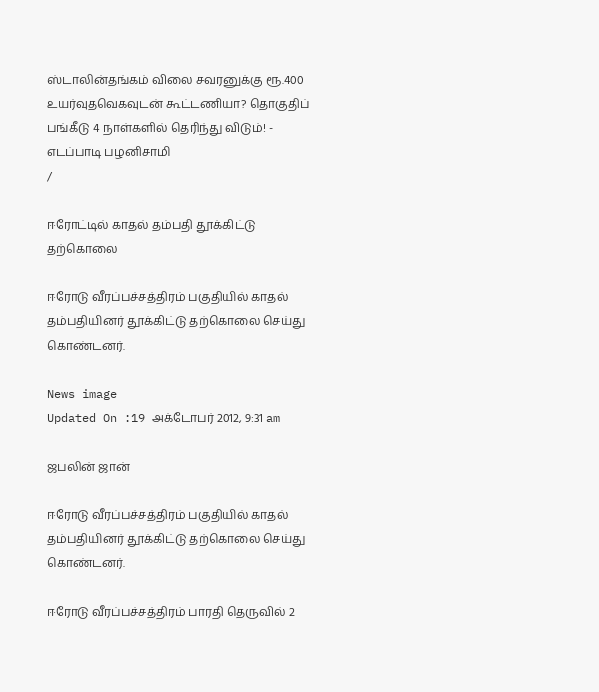ஸ்டாலின்தங்கம் விலை சவரனுக்கு ரூ.400 உயர்வுதவெகவுடன் கூட்டணியா? தொகுதிப் பங்கீடு 4 நாள்களில் தெரிந்து விடும்! - எடப்பாடி பழனிசாமி
/

ஈரோட்டில் காதல் தம்பதி தூக்கிட்டு தற்கொலை

ஈரோடு வீரப்பச்சத்திரம் பகுதியில் காதல் தம்பதியினர் தூக்கிட்டு தற்கொலை செய்து கொண்டனர்.

News image
Updated On :19 அக்டோபர் 2012, 9:31 am

ஜபலின் ஜான்

ஈரோடு வீரப்பச்சத்திரம் பகுதியில் காதல் தம்பதியினர் தூக்கிட்டு தற்கொலை செய்து கொண்டனர்.

ஈரோடு வீரப்பச்சத்திரம் பாரதி தெருவில் 2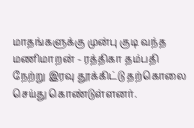மாதங்களுக்கு முன்பு குடி வந்த மணிமாறன் - ரத்திகா தம்பதி நேற்று இரவு தூக்கிட்டு தற்கொலை செய்து கொண்டுள்ளனர்.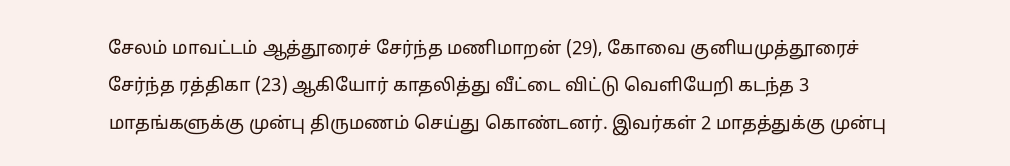சேலம் மாவட்டம் ஆத்தூரைச் சேர்ந்த மணிமாறன் (29), கோவை குனியமுத்தூரைச் சேர்ந்த ரத்திகா (23) ஆகியோர் காதலித்து வீட்டை விட்டு வெளியேறி கடந்த 3 மாதங்களுக்கு முன்பு திருமணம் செய்து கொண்டனர். இவர்கள் 2 மாதத்துக்கு முன்பு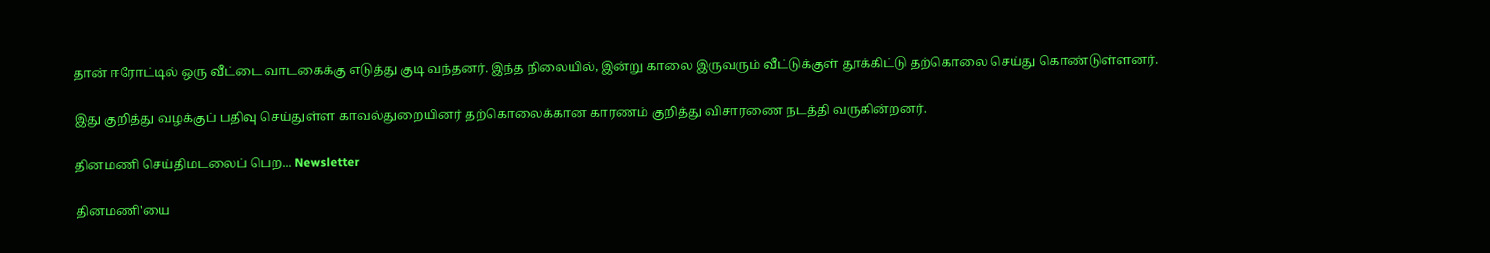தான் ஈரோட்டில் ஒரு வீட்டை வாடகைக்கு எடுத்து குடி வந்தனர். இந்த நிலையில், இன்று காலை இருவரும் வீட்டுக்குள் தூக்கிட்டு தற்கொலை செய்து கொண்டுள்ளனர்.

இது குறித்து வழக்குப் பதிவு செய்துள்ள காவல்துறையினர் தற்கொலைக்கான காரணம் குறித்து விசாரணை நடத்தி வருகின்றனர்.

தினமணி செய்திமடலைப் பெற... Newsletter

தினமணி'யை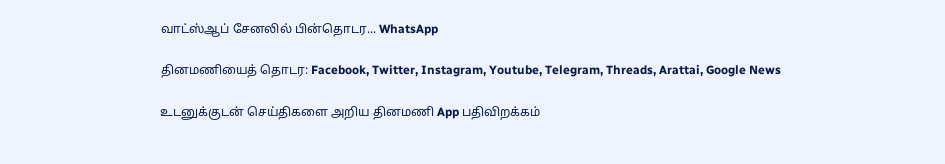வாட்ஸ்ஆப் சேனலில் பின்தொடர... WhatsApp

தினமணியைத் தொடர: Facebook, Twitter, Instagram, Youtube, Telegram, Threads, Arattai, Google News

உடனுக்குடன் செய்திகளை அறிய தினமணி App பதிவிறக்கம்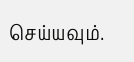செய்யவும்.